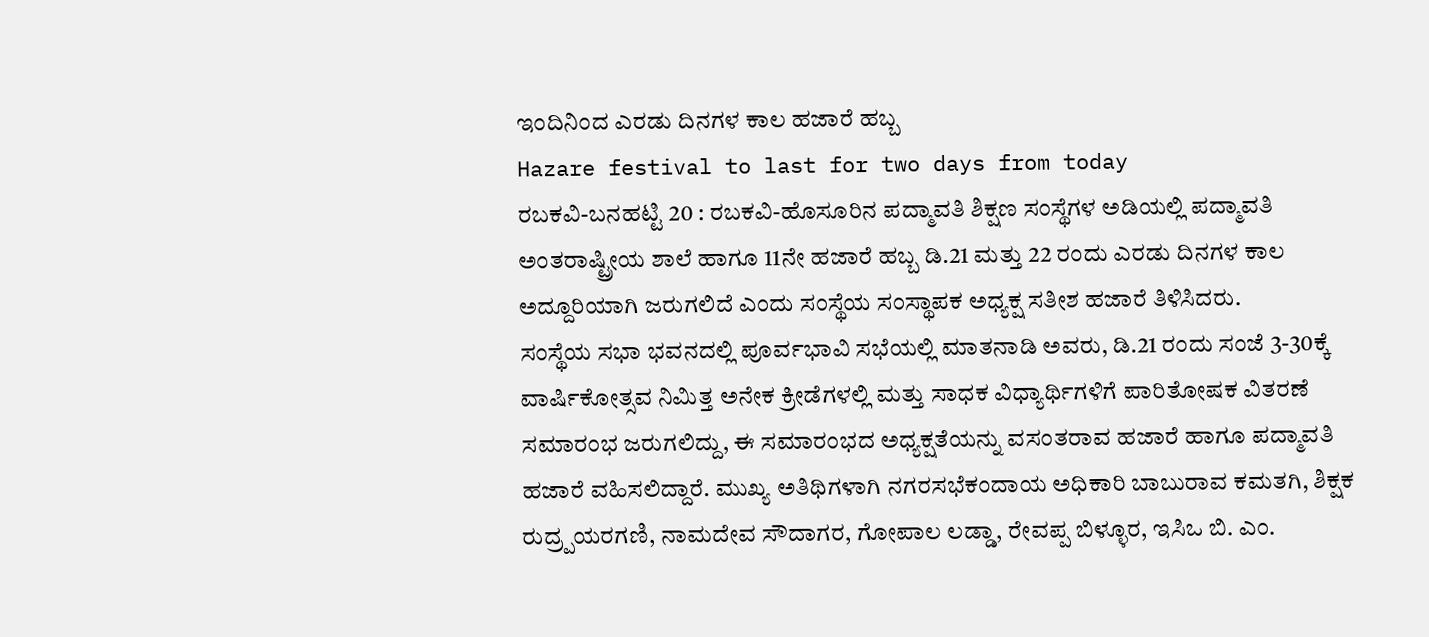ಇಂದಿನಿಂದ ಎರಡು ದಿನಗಳ ಕಾಲ ಹಜಾರೆ ಹಬ್ಬ
Hazare festival to last for two days from today
ರಬಕವಿ-ಬನಹಟ್ಟಿ 20 : ರಬಕವಿ-ಹೊಸೂರಿನ ಪದ್ಮಾವತಿ ಶಿಕ್ಷಣ ಸಂಸ್ಥೆಗಳ ಅಡಿಯಲ್ಲಿ ಪದ್ಮಾವತಿ ಅಂತರಾಷ್ಟ್ರೀಯ ಶಾಲೆ ಹಾಗೂ 11ನೇ ಹಜಾರೆ ಹಬ್ಬ ಡಿ.21 ಮತ್ತು 22 ರಂದು ಎರಡು ದಿನಗಳ ಕಾಲ ಅದ್ದೂರಿಯಾಗಿ ಜರುಗಲಿದೆ ಎಂದು ಸಂಸ್ಥೆಯ ಸಂಸ್ಥಾಪಕ ಅಧ್ಯಕ್ಷ ಸತೀಶ ಹಜಾರೆ ತಿಳಿಸಿದರು.
ಸಂಸ್ಥೆಯ ಸಭಾ ಭವನದಲ್ಲಿ ಪೂರ್ವಭಾವಿ ಸಭೆಯಲ್ಲಿ ಮಾತನಾಡಿ ಅವರು, ಡಿ.21 ರಂದು ಸಂಜೆ 3-30ಕ್ಕೆ ವಾರ್ಷಿಕೋತ್ಸವ ನಿಮಿತ್ತ ಅನೇಕ ಕ್ರೀಡೆಗಳಲ್ಲಿ ಮತ್ತು ಸಾಧಕ ವಿಧ್ಯಾರ್ಥಿಗಳಿಗೆ ಪಾರಿತೋಷಕ ವಿತರಣೆ ಸಮಾರಂಭ ಜರುಗಲಿದ್ದು, ಈ ಸಮಾರಂಭದ ಅಧ್ಯಕ್ಷತೆಯನ್ನು ವಸಂತರಾವ ಹಜಾರೆ ಹಾಗೂ ಪದ್ಮಾವತಿ ಹಜಾರೆ ವಹಿಸಲಿದ್ದಾರೆ. ಮುಖ್ಯ ಅತಿಥಿಗಳಾಗಿ ನಗರಸಭೆಕಂದಾಯ ಅಧಿಕಾರಿ ಬಾಬುರಾವ ಕಮತಗಿ, ಶಿಕ್ಷಕ ರುದ್ರ್ಪಯರಗಣಿ, ನಾಮದೇವ ಸೌದಾಗರ, ಗೋಪಾಲ ಲಡ್ಡಾ, ರೇವಪ್ಪ ಬಿಳ್ಳೂರ, ಇಸಿಒ ಬಿ. ಎಂ.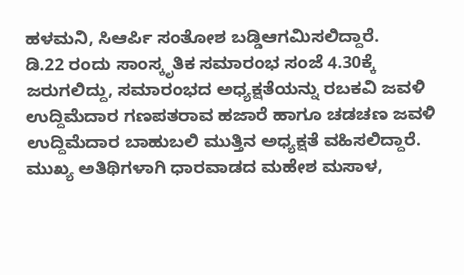ಹಳಮನಿ, ಸಿಆರ್ಪಿ ಸಂತೋಶ ಬಡ್ಡಿಆಗಮಿಸಲಿದ್ದಾರೆ.
ಡಿ.22 ರಂದು ಸಾಂಸ್ಕೃತಿಕ ಸಮಾರಂಭ ಸಂಜೆ 4.30ಕ್ಕೆ ಜರುಗಲಿದ್ದು, ಸಮಾರಂಭದ ಅಧ್ಯಕ್ಷತೆಯನ್ನು ರಬಕವಿ ಜವಳಿ ಉದ್ದಿಮೆದಾರ ಗಣಪತರಾವ ಹಜಾರೆ ಹಾಗೂ ಚಡಚಣ ಜವಳಿ ಉದ್ದಿಮೆದಾರ ಬಾಹುಬಲಿ ಮುತ್ತಿನ ಅಧ್ಯಕ್ಷತೆ ವಹಿಸಲಿದ್ದಾರೆ.
ಮುಖ್ಯ ಅತಿಥಿಗಳಾಗಿ ಧಾರವಾಡದ ಮಹೇಶ ಮಸಾಳ,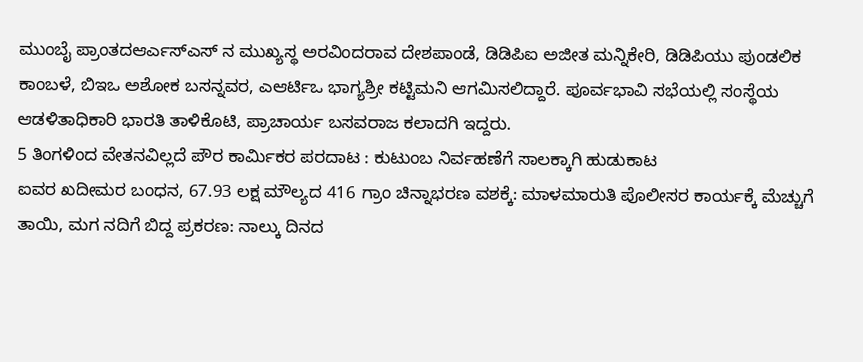ಮುಂಬೈ ಪ್ರಾಂತದಆರ್ಎಸ್ಎಸ್ ನ ಮುಖ್ಯಸ್ಥ ಅರವಿಂದರಾವ ದೇಶಪಾಂಡೆ, ಡಿಡಿಪಿಐ ಅಜೀತ ಮನ್ನಿಕೇರಿ, ಡಿಡಿಪಿಯು ಪುಂಡಲಿಕ ಕಾಂಬಳೆ, ಬಿಇಒ ಅಶೋಕ ಬಸನ್ನವರ, ಎಆರ್ಟಿಒ ಭಾಗ್ಯಶ್ರೀ ಕಟ್ಟಿಮನಿ ಆಗಮಿಸಲಿದ್ದಾರೆ. ಪೂರ್ವಭಾವಿ ಸಭೆಯಲ್ಲಿ ಸಂಸ್ಥೆಯ ಆಡಳಿತಾಧಿಕಾರಿ ಭಾರತಿ ತಾಳಿಕೊಟಿ, ಪ್ರಾಚಾರ್ಯ ಬಸವರಾಜ ಕಲಾದಗಿ ಇದ್ದರು.
5 ತಿಂಗಳಿಂದ ವೇತನವಿಲ್ಲದೆ ಪೌರ ಕಾರ್ಮಿಕರ ಪರದಾಟ : ಕುಟುಂಬ ನಿರ್ವಹಣೆಗೆ ಸಾಲಕ್ಕಾಗಿ ಹುಡುಕಾಟ
ಐವರ ಖದೀಮರ ಬಂಧನ, 67.93 ಲಕ್ಷ ಮೌಲ್ಯದ 416 ಗ್ರಾಂ ಚಿನ್ನಾಭರಣ ವಶಕ್ಕೆ: ಮಾಳಮಾರುತಿ ಪೊಲೀಸರ ಕಾರ್ಯಕ್ಕೆ ಮೆಚ್ಚುಗೆ
ತಾಯಿ, ಮಗ ನದಿಗೆ ಬಿದ್ದ ಪ್ರಕರಣ: ನಾಲ್ಕು ದಿನದ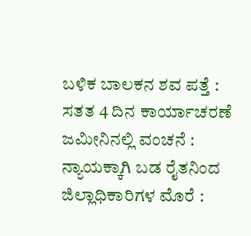ಬಳಿಕ ಬಾಲಕನ ಶವ ಪತ್ತೆ : ಸತತ 4 ದಿನ ಕಾರ್ಯಾಚರಣೆ
ಜಮೀನಿನಲ್ಲಿ ವಂಚನೆ : ನ್ಯಾಯಕ್ಕಾಗಿ ಬಡ ರೈತನಿಂದ ಜಿಲ್ಲಾಧಿಕಾರಿಗಳ ಮೊರೆ :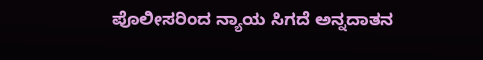ಪೊಲೀಸರಿಂದ ನ್ಯಾಯ ಸಿಗದೆ ಅನ್ನದಾತನ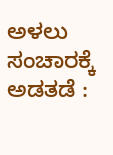ಅಳಲು
ಸಂಚಾರಕ್ಕೆ ಅಡತಡೆ :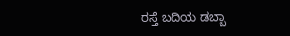ರಸ್ತೆ ಬದಿಯ ಡಬ್ಬಾ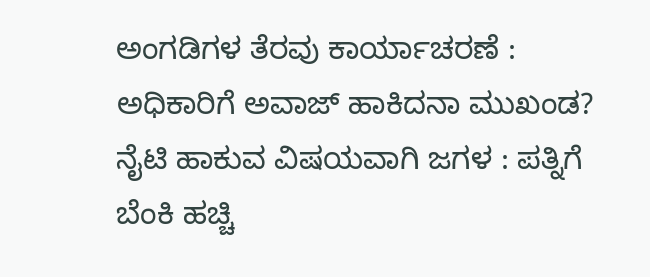ಅಂಗಡಿಗಳ ತೆರವು ಕಾರ್ಯಾಚರಣೆ : ಅಧಿಕಾರಿಗೆ ಅವಾಜ್ ಹಾಕಿದನಾ ಮುಖಂಡ?
ನೈಟಿ ಹಾಕುವ ವಿಷಯವಾಗಿ ಜಗಳ : ಪತ್ನಿಗೆ ಬೆಂಕಿ ಹಚ್ಚಿ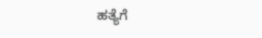ಹತ್ಯೆಗೆ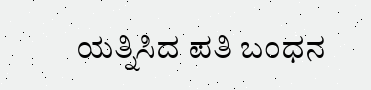ಯತ್ನಿಸಿದ ಪತಿ ಬಂಧನ